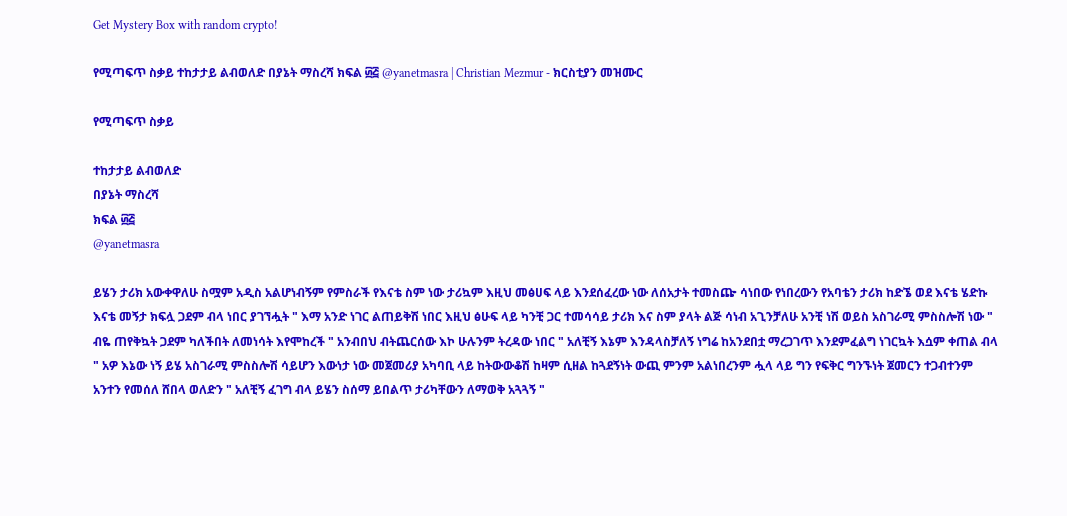Get Mystery Box with random crypto!

የሚጣፍጥ ስቃይ ተከታታይ ልብወለድ በያኔት ማስረሻ ክፍል ፴፭ @yanetmasra | Christian Mezmur - ክርስቲያን መዝሙር

የሚጣፍጥ ስቃይ

ተከታታይ ልብወለድ
በያኔት ማስረሻ
ክፍል ፴፭
@yanetmasra

ይሄን ታሪክ አውቀዋለሁ ስሟም አዲስ አልሆነብኝም የምስራች የእናቴ ስም ነው ታሪኳም እዚህ መፅሀፍ ላይ እንደሰፈረው ነው ለሰአታት ተመስጬ ሳነበው የነበረውን የአባቴን ታሪክ ከድኜ ወደ እናቴ ሄድኩ እናቴ መኝታ ክፍሏ ጋደም ብላ ነበር ያገኘሗት " እማ አንድ ነገር ልጠይቅሽ ነበር እዚህ ፅሁፍ ላይ ካንቺ ጋር ተመሳሳይ ታሪክ እና ስም ያላት ልጅ ሳነብ አጊንቻለሁ አንቺ ነሽ ወይስ አስገራሚ ምስስሎሽ ነው " ብዬ ጠየቅኳት ጋደም ካለችበት ለመነሳት እየሞከረች " አንብበህ ብትጨርሰው እኮ ሁሉንም ትረዳው ነበር " አለቺኝ እኔም እንዳላስቻለኝ ነግሬ ከአንደበቷ ማረጋገጥ እንደምፈልግ ነገርኳት እሷም ቀጠል ብላ " አዎ እኔው ነኝ ይሄ አስገራሚ ምስስሎሽ ሳይሆን እውነታ ነው መጀመሪያ አካባቢ ላይ ከትውውቆሽ ከዛም ሲዘል ከጓደኝነት ውጪ ምንም አልነበረንም ሗላ ላይ ግን የፍቅር ግንኙነት ጀመርን ተጋብተንም አንተን የመሰለ ሸበላ ወለድን " አለቺኝ ፈገግ ብላ ይሄን ስሰማ ይበልጥ ታሪካቸውን ለማወቅ አጓጓኝ "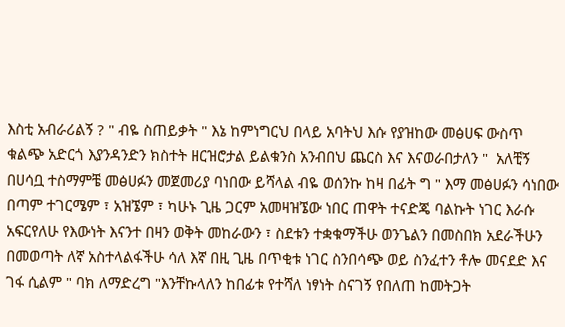እስቲ አብራሪልኝ ? " ብዬ ስጠይቃት " እኔ ከምነግርህ በላይ አባትህ እሱ የያዝከው መፅሀፍ ውስጥ ቁልጭ አድርጎ እያንዳንድን ክስተት ዘርዝሮታል ይልቁንስ አንብበህ ጨርስ እና እናወራበታለን "  አለቺኝ በሀሳቧ ተስማምቼ መፅሀፉን መጀመሪያ ባነበው ይሻላል ብዬ ወሰንኩ ከዛ በፊት ግ " እማ መፅሀፉን ሳነበው በጣም ተገርሜም ፣ አዝኜም ፣ ካሁኑ ጊዜ ጋርም አመዛዝኜው ነበር ጠዋት ተናድጄ ባልኩት ነገር እራሱ አፍርየለሁ የእውነት እናንተ በዛን ወቅት መከራውን ፣ ስደቱን ተቋቁማችሁ ወንጌልን በመስበክ አደራችሁን በመወጣት ለኛ አስተላልፋችሁ ሳለ እኛ በዚ ጊዜ በጥቂቱ ነገር ስንበሳጭ ወይ ስንፈተን ቶሎ መናደድ እና ገፋ ሲልም " ባክ ለማድረግ "እንቸኩላለን ከበፊቱ የተሻለ ነፃነት ስናገኝ የበለጠ ከመትጋት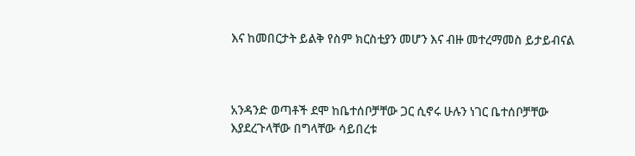እና ከመበርታት ይልቅ የስም ክርስቲያን መሆን እና ብዙ መተረማመስ ይታይብናል



አንዳንድ ወጣቶች ደሞ ከቤተሰቦቻቸው ጋር ሲኖሩ ሁሉን ነገር ቤተሰቦቻቸው እያደረጉላቸው በግላቸው ሳይበረቱ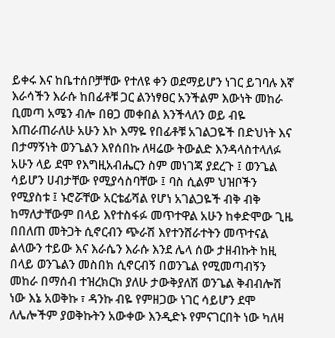ይቀሩ እና ከቤተሰቦቻቸው የተለዩ ቀን ወደማይሆን ነገር ይገባሉ እኛ እራሳችን እራሱ ከበፊቶቹ ጋር ልንነፃፀር አንችልም እውነት መከራ ቢመጣ አሜን ብሎ በፀጋ መቀበል እንችላለን ወይ ብዬ እጠራጠራለሁ አሁን እኮ እማዬ የበፊቶቹ አገልጋዬች በድህነት እና በታማኝነት ወንጌልን እየሰበኩ ለዛሬው ትውልድ እንዳላስተላለፉ አሁን ላይ ደሞ የእግዚአብሔርን ስም መነገጃ ያደረጉ ፤ ወንጌል ሳይሆን ሀብታቸው የሚያሳስባቸው ፤ ባስ ሲልም ህዝቦችን የሚያስቱ ፤ ኑሮሯቸው አርቴፊሻል የሆነ አገልጋዬች ብቅ ብቅ ከማለታቸውም በላይ እየተስፋፉ መጥተዋል አሁን ከቀድሞው ጊዜ በበለጠ መትጋት ሲኖርብን ጭራሽ እየተንሸራተትን መጥተናል ልላውን ተይው እና እራሴን እራሱ እንደ ሌላ ሰው ታዘብኩት ከዚ በላይ ወንጌልን መስበክ ሲኖርብኝ በወንጌል የሚመጣብኝን መከራ በማሰብ ተዝረክርክ ያለሁ ታውቅያለሽ ወንጌል ቅብብሎሽ ነው እኔ አወቅኩ ፣ ዳንኩ ብዬ የምዘጋው ነገር ሳይሆን ደሞ ለሌሎችም ያወቅኩትን አውቀው እንዲድኑ የምናገርበት ነው ካለዛ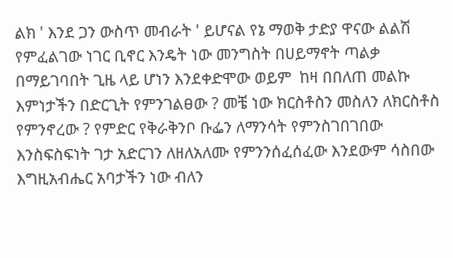ልክ ' እንደ ጋን ውስጥ መብራት ' ይሆናል የኔ ማወቅ ታድያ ዋናው ልልሽ የምፈልገው ነገር ቢኖር እንዴት ነው መንግስት በሀይማኖት ጣልቃ በማይገባበት ጊዜ ላይ ሆነን እንደቀድሞው ወይም  ከዛ በበለጠ መልኩ እምነታችን በድርጊት የምንገልፀው ? መቼ ነው ክርስቶስን መስለን ለክርስቶስ የምንኖረው ? የምድር የቅራቅንቦ ቡፌን ለማንሳት የምንስገበገበው እንስፍስፍነት ገታ አድርገን ለዘለአለሙ የምንንሰፈሰፈው እንደውም ሳስበው እግዚአብሔር አባታችን ነው ብለን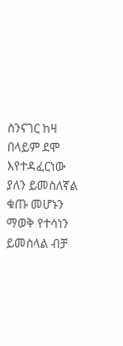ስንናገር ከዛ በላይም ደሞ እየተዳፈርነው ያለን ይመስለኛል ቁጡ መሆኑን ማወቅ የተሳነን ይመስላል ብቻ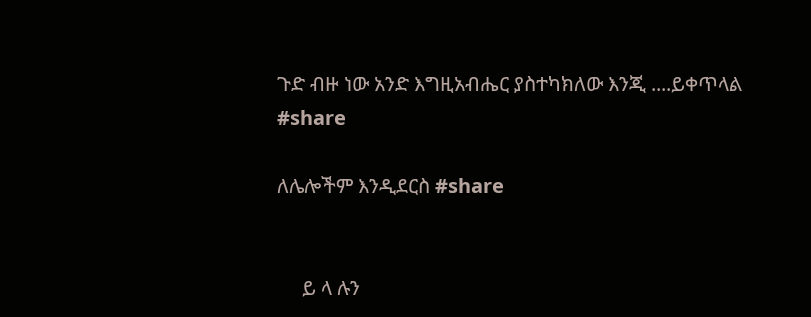ጉድ ብዙ ነው አንድ እግዚአብሔር ያስተካክለው እንጂ ....ይቀጥላል
#share

ለሌሎችም እንዲደርስ #share


     ይ ላ ሉን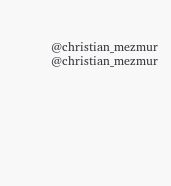@christian_mezmur
@christian_mezmur